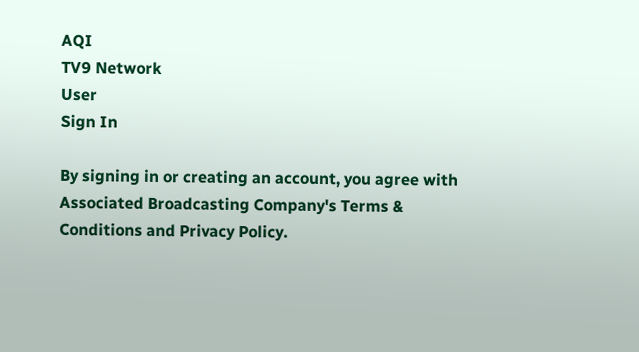AQI
TV9 Network
User
Sign In

By signing in or creating an account, you agree with Associated Broadcasting Company's Terms & Conditions and Privacy Policy.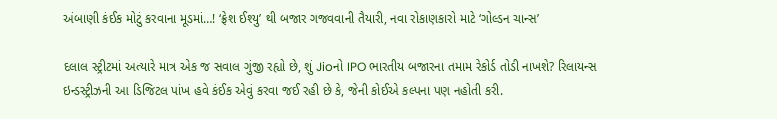અંબાણી કંઈક મોટું કરવાના મૂડમાં…! ‘ફ્રેશ ઈશ્યુ’ થી બજાર ગજવવાની તૈયારી, નવા રોકાણકારો માટે ‘ગોલ્ડન ચાન્સ’

દલાલ સ્ટ્રીટમાં અત્યારે માત્ર એક જ સવાલ ગુંજી રહ્યો છે, શું Jioનો IPO ભારતીય બજારના તમામ રેકોર્ડ તોડી નાખશે? રિલાયન્સ ઇન્ડસ્ટ્રીઝની આ ડિજિટલ પાંખ હવે કંઈક એવું કરવા જઈ રહી છે કે, જેની કોઈએ કલ્પના પણ નહોતી કરી.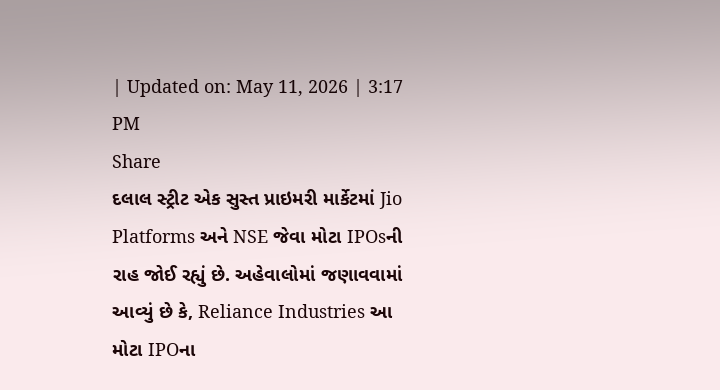| Updated on: May 11, 2026 | 3:17 PM
Share
દલાલ સ્ટ્રીટ એક સુસ્ત પ્રાઇમરી માર્કેટમાં Jio Platforms અને NSE જેવા મોટા IPOsની રાહ જોઈ રહ્યું છે. અહેવાલોમાં જણાવવામાં આવ્યું છે કે, Reliance Industries આ મોટા IPOના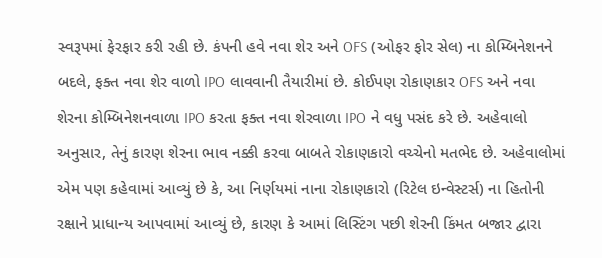સ્વરૂપમાં ફેરફાર કરી રહી છે. કંપની હવે નવા શેર અને OFS (ઓફર ફોર સેલ) ના કોમ્બિનેશનને બદલે, ફક્ત નવા શેર વાળો IPO લાવવાની તૈયારીમાં છે. કોઈપણ રોકાણકાર OFS અને નવા શેરના કોમ્બિનેશનવાળા IPO કરતા ફક્ત નવા શેરવાળા IPO ને વધુ પસંદ કરે છે. અહેવાલો અનુસાર, તેનું કારણ શેરના ભાવ નક્કી કરવા બાબતે રોકાણકારો વચ્ચેનો મતભેદ છે. અહેવાલોમાં એમ પણ કહેવામાં આવ્યું છે કે, આ નિર્ણયમાં નાના રોકાણકારો (રિટેલ ઇન્વેસ્ટર્સ) ના હિતોની રક્ષાને પ્રાધાન્ય આપવામાં આવ્યું છે, કારણ કે આમાં લિસ્ટિંગ પછી શેરની કિંમત બજાર દ્વારા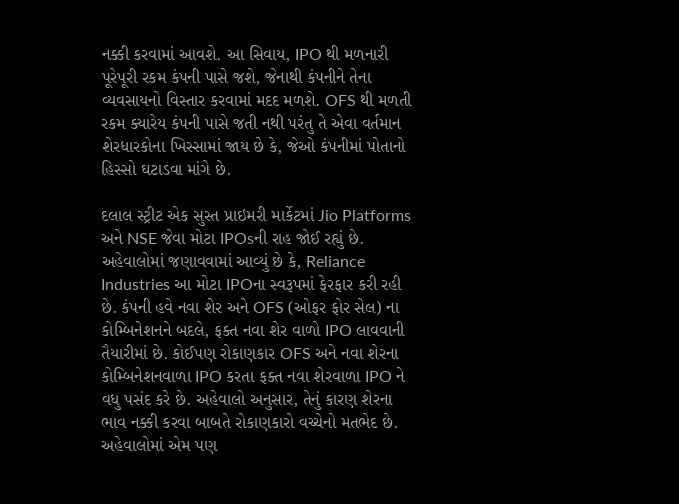નક્કી કરવામાં આવશે. આ સિવાય, IPO થી મળનારી પૂરેપૂરી રકમ કંપની પાસે જશે, જેનાથી કંપનીને તેના વ્યવસાયનો વિસ્તાર કરવામાં મદદ મળશે. OFS થી મળતી રકમ ક્યારેય કંપની પાસે જતી નથી પરંતુ તે એવા વર્તમાન શેરધારકોના ખિસ્સામાં જાય છે કે, જેઓ કંપનીમાં પોતાનો હિસ્સો ઘટાડવા માંગે છે.

દલાલ સ્ટ્રીટ એક સુસ્ત પ્રાઇમરી માર્કેટમાં Jio Platforms અને NSE જેવા મોટા IPOsની રાહ જોઈ રહ્યું છે. અહેવાલોમાં જણાવવામાં આવ્યું છે કે, Reliance Industries આ મોટા IPOના સ્વરૂપમાં ફેરફાર કરી રહી છે. કંપની હવે નવા શેર અને OFS (ઓફર ફોર સેલ) ના કોમ્બિનેશનને બદલે, ફક્ત નવા શેર વાળો IPO લાવવાની તૈયારીમાં છે. કોઈપણ રોકાણકાર OFS અને નવા શેરના કોમ્બિનેશનવાળા IPO કરતા ફક્ત નવા શેરવાળા IPO ને વધુ પસંદ કરે છે. અહેવાલો અનુસાર, તેનું કારણ શેરના ભાવ નક્કી કરવા બાબતે રોકાણકારો વચ્ચેનો મતભેદ છે. અહેવાલોમાં એમ પણ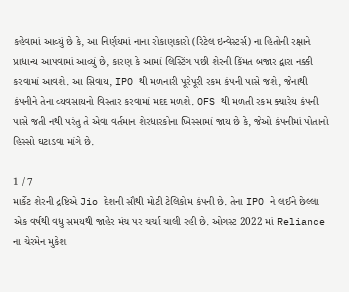કહેવામાં આવ્યું છે કે, આ નિર્ણયમાં નાના રોકાણકારો (રિટેલ ઇન્વેસ્ટર્સ) ના હિતોની રક્ષાને પ્રાધાન્ય આપવામાં આવ્યું છે, કારણ કે આમાં લિસ્ટિંગ પછી શેરની કિંમત બજાર દ્વારા નક્કી કરવામાં આવશે. આ સિવાય, IPO થી મળનારી પૂરેપૂરી રકમ કંપની પાસે જશે, જેનાથી કંપનીને તેના વ્યવસાયનો વિસ્તાર કરવામાં મદદ મળશે. OFS થી મળતી રકમ ક્યારેય કંપની પાસે જતી નથી પરંતુ તે એવા વર્તમાન શેરધારકોના ખિસ્સામાં જાય છે કે, જેઓ કંપનીમાં પોતાનો હિસ્સો ઘટાડવા માંગે છે.

1 / 7
માર્કેટ શેરની દ્રષ્ટિએ Jio દેશની સૌથી મોટી ટેલિકોમ કંપની છે. તેના IPO ને લઈને છેલ્લા એક વર્ષથી વધુ સમયથી જાહેર મંચ પર ચર્ચા ચાલી રહી છે. ઓગસ્ટ 2022 માં Reliance ના ચેરમેન મુકેશ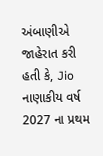અંબાણીએ જાહેરાત કરી હતી કે, Jio નાણાકીય વર્ષ 2027 ના પ્રથમ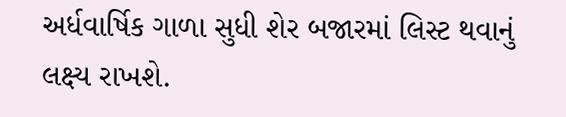અર્ધવાર્ષિક ગાળા સુધી શેર બજારમાં લિસ્ટ થવાનું લક્ષ્ય રાખશે.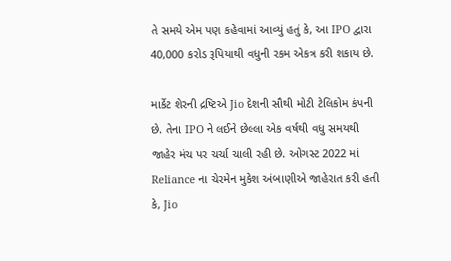તે સમયે એમ પણ કહેવામાં આવ્યું હતું કે, આ IPO દ્વારા 40,000 કરોડ રૂપિયાથી વધુની રકમ એકત્ર કરી શકાય છે.

માર્કેટ શેરની દ્રષ્ટિએ Jio દેશની સૌથી મોટી ટેલિકોમ કંપની છે. તેના IPO ને લઈને છેલ્લા એક વર્ષથી વધુ સમયથી જાહેર મંચ પર ચર્ચા ચાલી રહી છે. ઓગસ્ટ 2022 માં Reliance ના ચેરમેન મુકેશ અંબાણીએ જાહેરાત કરી હતી કે, Jio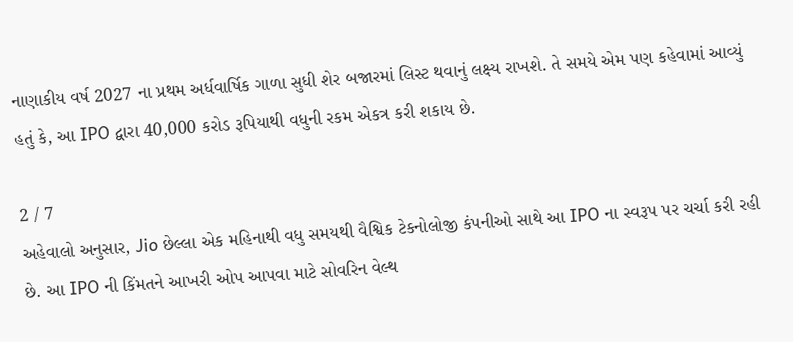નાણાકીય વર્ષ 2027 ના પ્રથમ અર્ધવાર્ષિક ગાળા સુધી શેર બજારમાં લિસ્ટ થવાનું લક્ષ્ય રાખશે. તે સમયે એમ પણ કહેવામાં આવ્યું હતું કે, આ IPO દ્વારા 40,000 કરોડ રૂપિયાથી વધુની રકમ એકત્ર કરી શકાય છે.

2 / 7
અહેવાલો અનુસાર, Jio છેલ્લા એક મહિનાથી વધુ સમયથી વૈશ્વિક ટેકનોલોજી કંપનીઓ સાથે આ IPO ના સ્વરૂપ પર ચર્ચા કરી રહી છે. આ IPO ની કિંમતને આખરી ઓપ આપવા માટે સોવરિન વેલ્થ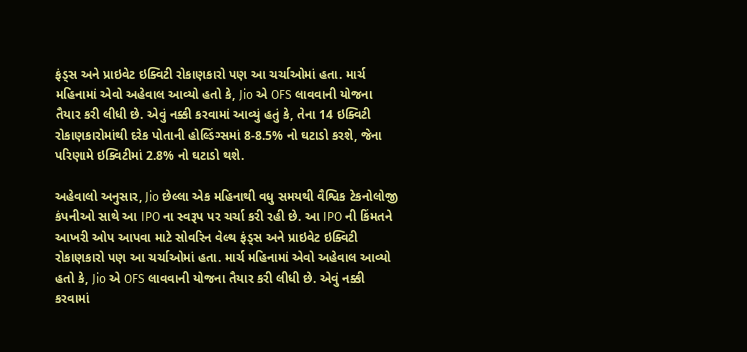ફંડ્સ અને પ્રાઇવેટ ઇક્વિટી રોકાણકારો પણ આ ચર્ચાઓમાં હતા. માર્ચ મહિનામાં એવો અહેવાલ આવ્યો હતો કે, Jio એ OFS લાવવાની યોજના તૈયાર કરી લીધી છે. એવું નક્કી કરવામાં આવ્યું હતું કે, તેના 14 ઇક્વિટી રોકાણકારોમાંથી દરેક પોતાની હોલ્ડિંગ્સમાં 8-8.5% નો ઘટાડો કરશે, જેના પરિણામે ઇક્વિટીમાં 2.8% નો ઘટાડો થશે.

અહેવાલો અનુસાર, Jio છેલ્લા એક મહિનાથી વધુ સમયથી વૈશ્વિક ટેકનોલોજી કંપનીઓ સાથે આ IPO ના સ્વરૂપ પર ચર્ચા કરી રહી છે. આ IPO ની કિંમતને આખરી ઓપ આપવા માટે સોવરિન વેલ્થ ફંડ્સ અને પ્રાઇવેટ ઇક્વિટી રોકાણકારો પણ આ ચર્ચાઓમાં હતા. માર્ચ મહિનામાં એવો અહેવાલ આવ્યો હતો કે, Jio એ OFS લાવવાની યોજના તૈયાર કરી લીધી છે. એવું નક્કી કરવામાં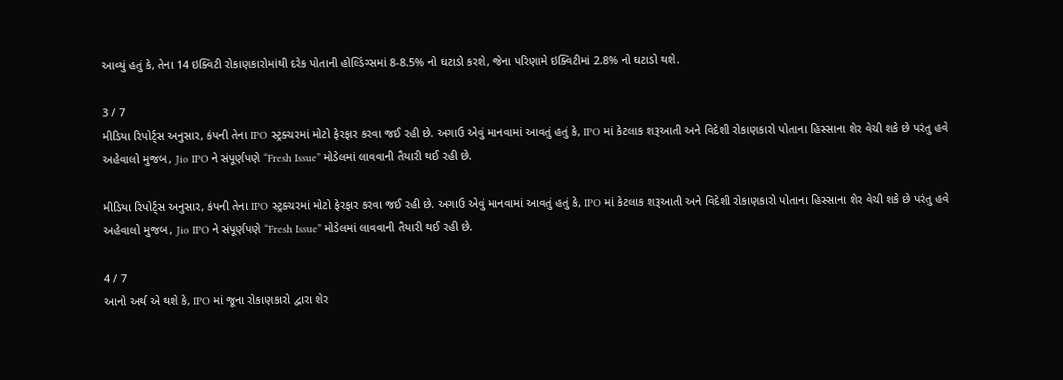આવ્યું હતું કે, તેના 14 ઇક્વિટી રોકાણકારોમાંથી દરેક પોતાની હોલ્ડિંગ્સમાં 8-8.5% નો ઘટાડો કરશે, જેના પરિણામે ઇક્વિટીમાં 2.8% નો ઘટાડો થશે.

3 / 7
મીડિયા રિપોર્ટ્સ અનુસાર, કંપની તેના IPO સ્ટ્રક્ચરમાં મોટો ફેરફાર કરવા જઈ રહી છે. અગાઉ એવું માનવામાં આવતું હતું કે, IPO માં કેટલાક શરૂઆતી અને વિદેશી રોકાણકારો પોતાના હિસ્સાના શેર વેચી શકે છે પરંતુ હવે અહેવાલો મુજબ, Jio IPO ને સંપૂર્ણપણે “Fresh Issue” મોડેલમાં લાવવાની તૈયારી થઈ રહી છે.

મીડિયા રિપોર્ટ્સ અનુસાર, કંપની તેના IPO સ્ટ્રક્ચરમાં મોટો ફેરફાર કરવા જઈ રહી છે. અગાઉ એવું માનવામાં આવતું હતું કે, IPO માં કેટલાક શરૂઆતી અને વિદેશી રોકાણકારો પોતાના હિસ્સાના શેર વેચી શકે છે પરંતુ હવે અહેવાલો મુજબ, Jio IPO ને સંપૂર્ણપણે “Fresh Issue” મોડેલમાં લાવવાની તૈયારી થઈ રહી છે.

4 / 7
આનો અર્થ એ થશે કે, IPO માં જૂના રોકાણકારો દ્વારા શેર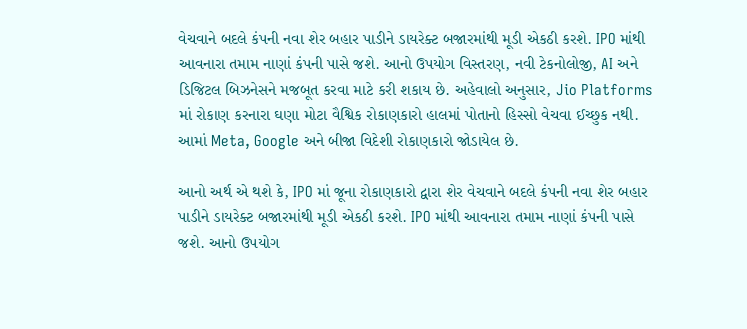વેચવાને બદલે કંપની નવા શેર બહાર પાડીને ડાયરેક્ટ બજારમાંથી મૂડી એકઠી કરશે. IPO માંથી આવનારા તમામ નાણાં કંપની પાસે જશે. આનો ઉપયોગ વિસ્તરણ, નવી ટેકનોલોજી, AI અને ડિજિટલ બિઝનેસને મજબૂત કરવા માટે કરી શકાય છે. અહેવાલો અનુસાર, Jio Platforms માં રોકાણ કરનારા ઘણા મોટા વૈશ્વિક રોકાણકારો હાલમાં પોતાનો હિસ્સો વેચવા ઈચ્છુક નથી. આમાં Meta, Google અને બીજા વિદેશી રોકાણકારો જોડાયેલ છે.

આનો અર્થ એ થશે કે, IPO માં જૂના રોકાણકારો દ્વારા શેર વેચવાને બદલે કંપની નવા શેર બહાર પાડીને ડાયરેક્ટ બજારમાંથી મૂડી એકઠી કરશે. IPO માંથી આવનારા તમામ નાણાં કંપની પાસે જશે. આનો ઉપયોગ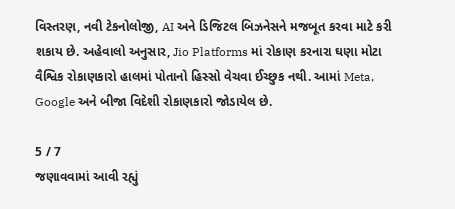વિસ્તરણ, નવી ટેકનોલોજી, AI અને ડિજિટલ બિઝનેસને મજબૂત કરવા માટે કરી શકાય છે. અહેવાલો અનુસાર, Jio Platforms માં રોકાણ કરનારા ઘણા મોટા વૈશ્વિક રોકાણકારો હાલમાં પોતાનો હિસ્સો વેચવા ઈચ્છુક નથી. આમાં Meta, Google અને બીજા વિદેશી રોકાણકારો જોડાયેલ છે.

5 / 7
જણાવવામાં આવી રહ્યું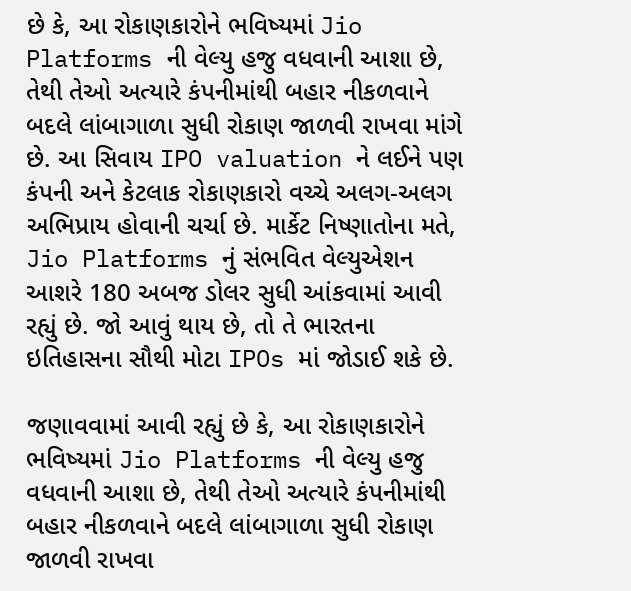છે કે, આ રોકાણકારોને ભવિષ્યમાં Jio Platforms ની વેલ્યુ હજુ વધવાની આશા છે, તેથી તેઓ અત્યારે કંપનીમાંથી બહાર નીકળવાને બદલે લાંબાગાળા સુધી રોકાણ જાળવી રાખવા માંગે છે. આ સિવાય IPO valuation ને લઈને પણ કંપની અને કેટલાક રોકાણકારો વચ્ચે અલગ-અલગ અભિપ્રાય હોવાની ચર્ચા છે. માર્કેટ નિષ્ણાતોના મતે, Jio Platforms નું સંભવિત વેલ્યુએશન આશરે 180 અબજ ડોલર સુધી આંકવામાં આવી રહ્યું છે. જો આવું થાય છે, તો તે ભારતના ઇતિહાસના સૌથી મોટા IPOs માં જોડાઈ શકે છે.

જણાવવામાં આવી રહ્યું છે કે, આ રોકાણકારોને ભવિષ્યમાં Jio Platforms ની વેલ્યુ હજુ વધવાની આશા છે, તેથી તેઓ અત્યારે કંપનીમાંથી બહાર નીકળવાને બદલે લાંબાગાળા સુધી રોકાણ જાળવી રાખવા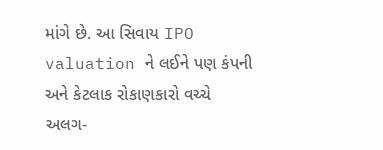માંગે છે. આ સિવાય IPO valuation ને લઈને પણ કંપની અને કેટલાક રોકાણકારો વચ્ચે અલગ-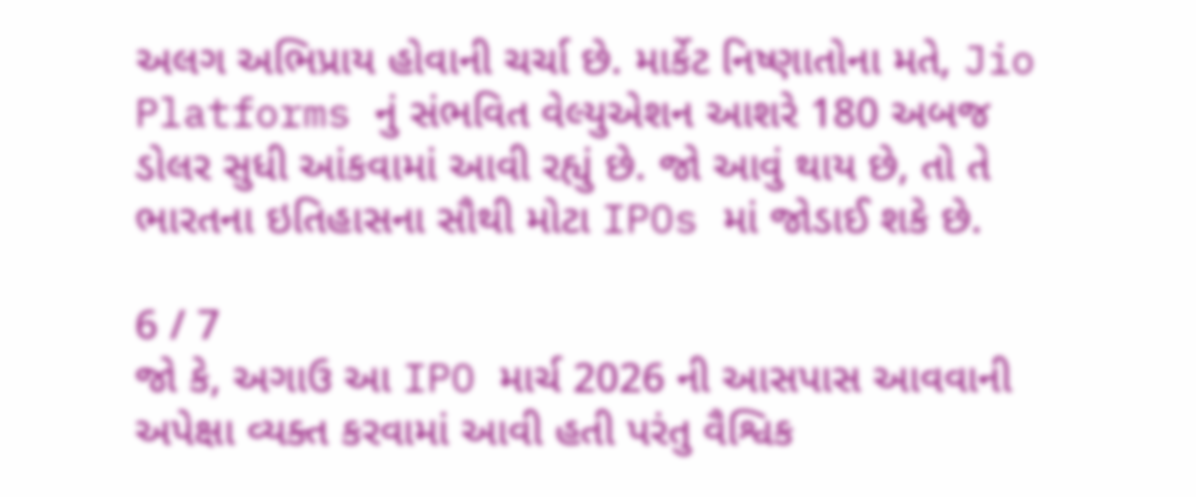અલગ અભિપ્રાય હોવાની ચર્ચા છે. માર્કેટ નિષ્ણાતોના મતે, Jio Platforms નું સંભવિત વેલ્યુએશન આશરે 180 અબજ ડોલર સુધી આંકવામાં આવી રહ્યું છે. જો આવું થાય છે, તો તે ભારતના ઇતિહાસના સૌથી મોટા IPOs માં જોડાઈ શકે છે.

6 / 7
જો કે, અગાઉ આ IPO માર્ચ 2026 ની આસપાસ આવવાની અપેક્ષા વ્યક્ત કરવામાં આવી હતી પરંતુ વૈશ્વિક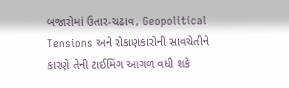બજારોમાં ઉતાર-ચઢાવ, Geopolitical Tensions અને રોકાણકારોની સાવચેતીને કારણે તેની ટાઈમિંગ આગળ વધી શકે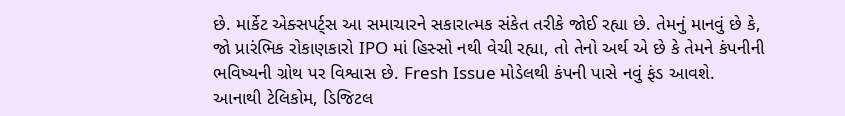છે. માર્કેટ એક્સપર્ટ્સ આ સમાચારને સકારાત્મક સંકેત તરીકે જોઈ રહ્યા છે. તેમનું માનવું છે કે, જો પ્રારંભિક રોકાણકારો IPO માં હિસ્સો નથી વેચી રહ્યા, તો તેનો અર્થ એ છે કે તેમને કંપનીની ભવિષ્યની ગ્રોથ પર વિશ્વાસ છે. Fresh Issue મોડેલથી કંપની પાસે નવું ફંડ આવશે. આનાથી ટેલિકોમ, ડિજિટલ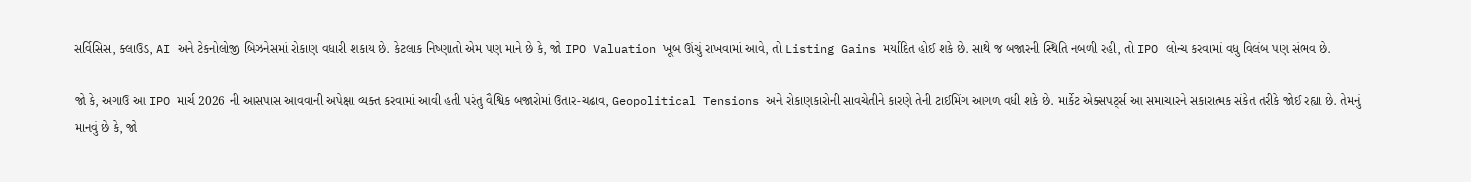સર્વિસિસ, ક્લાઉડ, AI અને ટેકનોલોજી બિઝનેસમાં રોકાણ વધારી શકાય છે. કેટલાક નિષ્ણાતો એમ પણ માને છે કે, જો IPO Valuation ખૂબ ઊંચું રાખવામાં આવે, તો Listing Gains મર્યાદિત હોઈ શકે છે. સાથે જ બજારની સ્થિતિ નબળી રહી, તો IPO લોન્ચ કરવામાં વધુ વિલંબ પણ સંભવ છે.

જો કે, અગાઉ આ IPO માર્ચ 2026 ની આસપાસ આવવાની અપેક્ષા વ્યક્ત કરવામાં આવી હતી પરંતુ વૈશ્વિક બજારોમાં ઉતાર-ચઢાવ, Geopolitical Tensions અને રોકાણકારોની સાવચેતીને કારણે તેની ટાઈમિંગ આગળ વધી શકે છે. માર્કેટ એક્સપર્ટ્સ આ સમાચારને સકારાત્મક સંકેત તરીકે જોઈ રહ્યા છે. તેમનું માનવું છે કે, જો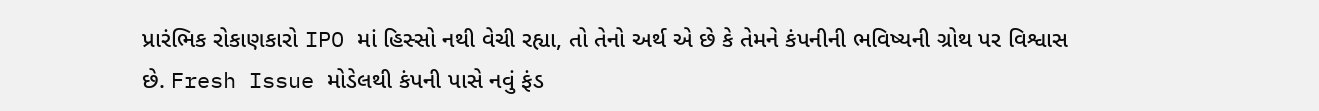પ્રારંભિક રોકાણકારો IPO માં હિસ્સો નથી વેચી રહ્યા, તો તેનો અર્થ એ છે કે તેમને કંપનીની ભવિષ્યની ગ્રોથ પર વિશ્વાસ છે. Fresh Issue મોડેલથી કંપની પાસે નવું ફંડ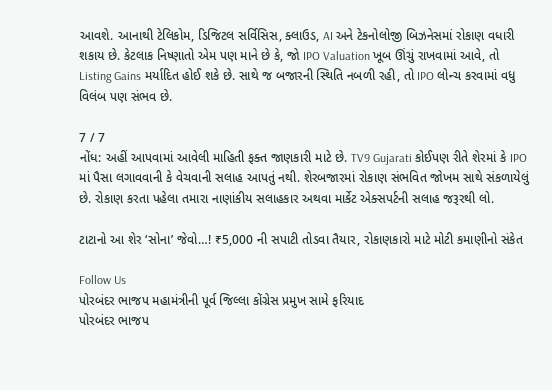આવશે. આનાથી ટેલિકોમ, ડિજિટલ સર્વિસિસ, ક્લાઉડ, AI અને ટેકનોલોજી બિઝનેસમાં રોકાણ વધારી શકાય છે. કેટલાક નિષ્ણાતો એમ પણ માને છે કે, જો IPO Valuation ખૂબ ઊંચું રાખવામાં આવે, તો Listing Gains મર્યાદિત હોઈ શકે છે. સાથે જ બજારની સ્થિતિ નબળી રહી, તો IPO લોન્ચ કરવામાં વધુ વિલંબ પણ સંભવ છે.

7 / 7
નોંધ: અહીં આપવામાં આવેલી માહિતી ફક્ત જાણકારી માટે છે. TV9 Gujarati કોઈપણ રીતે શેરમાં કે IPO માં પૈસા લગાવવાની કે વેચવાની સલાહ આપતું નથી. શેરબજારમાં રોકાણ સંભવિત જોખમ સાથે સંકળાયેલું છે. રોકાણ કરતા પહેલા તમારા નાણાંકીય સલાહકાર અથવા માર્કેટ એક્સપર્ટની સલાહ જરૂરથી લો.

ટાટાનો આ શેર ‘સોના’ જેવો…! ₹5,000 ની સપાટી તોડવા તૈયાર, રોકાણકારો માટે મોટી કમાણીનો સંકેત

Follow Us
પોરબંદર ભાજપ મહામંત્રીની પૂર્વ જિલ્લા કોંગ્રેસ પ્રમુખ સામે ફરિયાદ
પોરબંદર ભાજપ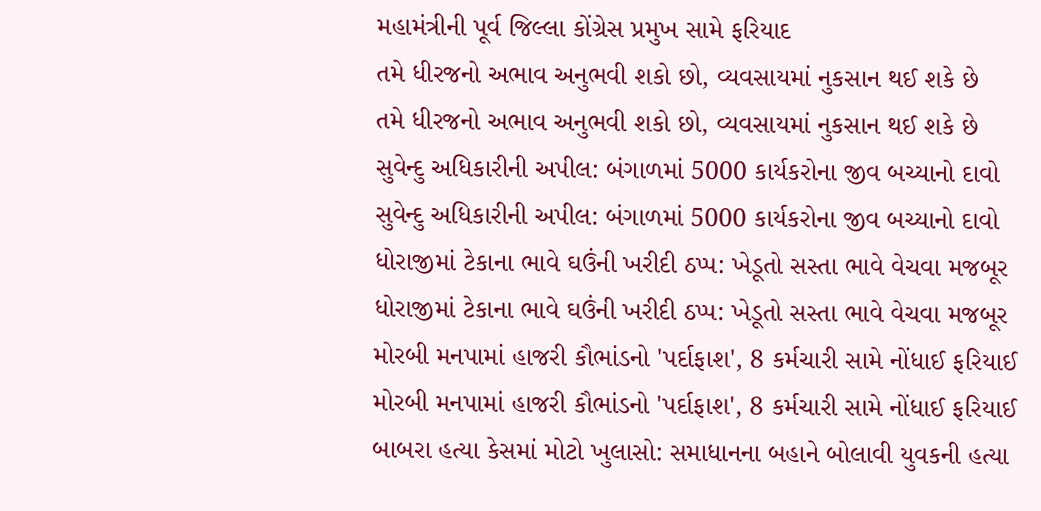મહામંત્રીની પૂર્વ જિલ્લા કોંગ્રેસ પ્રમુખ સામે ફરિયાદ
તમે ધીરજનો અભાવ અનુભવી શકો છો, વ્યવસાયમાં નુકસાન થઈ શકે છે
તમે ધીરજનો અભાવ અનુભવી શકો છો, વ્યવસાયમાં નુકસાન થઈ શકે છે
સુવેન્દુ અધિકારીની અપીલ: બંગાળમાં 5000 કાર્યકરોના જીવ બચ્યાનો દાવો
સુવેન્દુ અધિકારીની અપીલ: બંગાળમાં 5000 કાર્યકરોના જીવ બચ્યાનો દાવો
ધોરાજીમાં ટેકાના ભાવે ઘઉંની ખરીદી ઠપ્પ: ખેડૂતો સસ્તા ભાવે વેચવા મજબૂર
ધોરાજીમાં ટેકાના ભાવે ઘઉંની ખરીદી ઠપ્પ: ખેડૂતો સસ્તા ભાવે વેચવા મજબૂર
મોરબી મનપામાં હાજરી કૌભાંડનો 'પર્દાફાશ', 8 કર્મચારી સામે નોંધાઈ ફરિયાઈ
મોરબી મનપામાં હાજરી કૌભાંડનો 'પર્દાફાશ', 8 કર્મચારી સામે નોંધાઈ ફરિયાઈ
બાબરા હત્યા કેસમાં મોટો ખુલાસો: સમાધાનના બહાને બોલાવી યુવકની હત્યા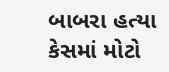બાબરા હત્યા કેસમાં મોટો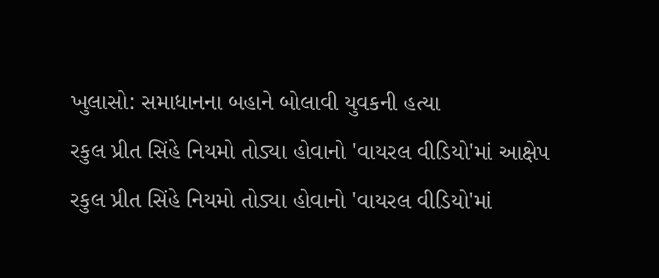ખુલાસો: સમાધાનના બહાને બોલાવી યુવકની હત્યા
રકુલ પ્રીત સિંહે નિયમો તોડ્યા હોવાનો 'વાયરલ વીડિયો'માં આક્ષેપ
રકુલ પ્રીત સિંહે નિયમો તોડ્યા હોવાનો 'વાયરલ વીડિયો'માં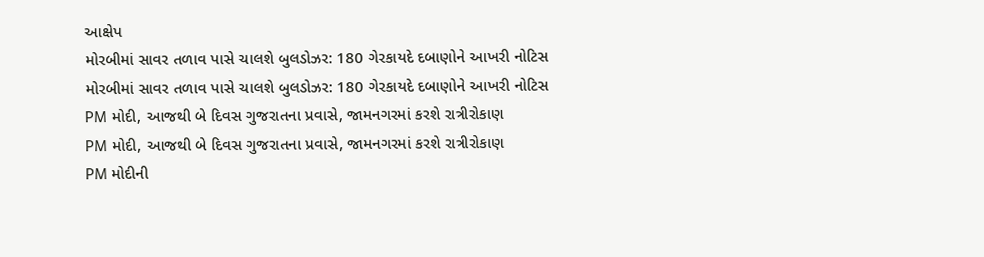આક્ષેપ
મોરબીમાં સાવર તળાવ પાસે ચાલશે બુલડોઝર: 180 ગેરકાયદે દબાણોને આખરી નોટિસ
મોરબીમાં સાવર તળાવ પાસે ચાલશે બુલડોઝર: 180 ગેરકાયદે દબાણોને આખરી નોટિસ
PM મોદી, આજથી બે દિવસ ગુજરાતના પ્રવાસે, જામનગરમાં કરશે રાત્રીરોકાણ
PM મોદી, આજથી બે દિવસ ગુજરાતના પ્રવાસે, જામનગરમાં કરશે રાત્રીરોકાણ
PM મોદીની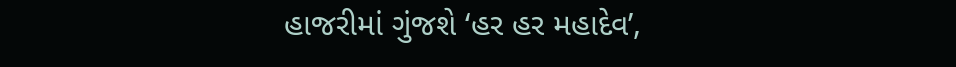હાજરીમાં ગુંજશે ‘હર હર મહાદેવ’,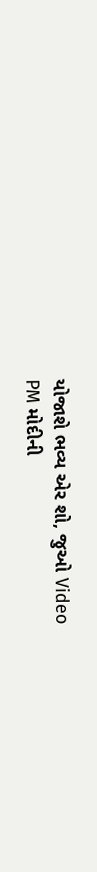યોજાશે ભવ્ય એર શો, જુઓ Video
PM મોદીની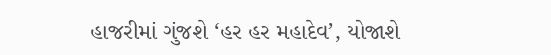હાજરીમાં ગુંજશે ‘હર હર મહાદેવ’, યોજાશે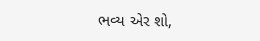ભવ્ય એર શો,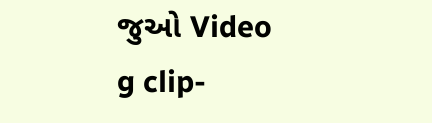જુઓ Video
g clip-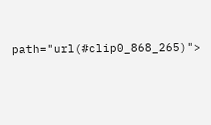path="url(#clip0_868_265)">